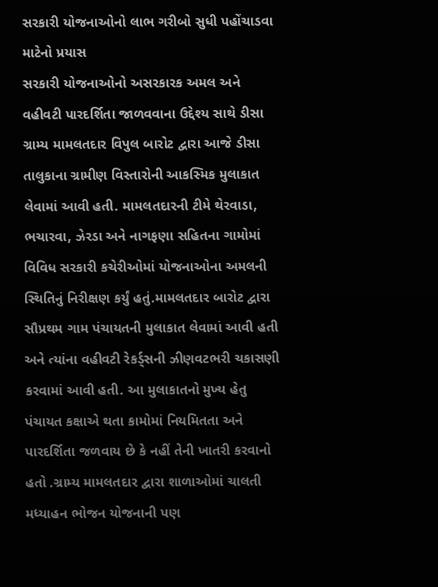સરકારી યોજનાઓનો લાભ ગરીબો સુધી પહોંચાડવા માટેનો પ્રયાસ
સરકારી યોજનાઓનો અસરકારક અમલ અને વહીવટી પારદર્શિતા જાળવવાના ઉદ્દેશ્ય સાથે ડીસા ગ્રામ્ય મામલતદાર વિપુલ બારોટ દ્વારા આજે ડીસા તાલુકાના ગ્રામીણ વિસ્તારોની આકસ્મિક મુલાકાત લેવામાં આવી હતી. મામલતદારની ટીમે થેરવાડા, ભચારવા, ઝેરડા અને નાગફણા સહિતના ગામોમાં વિવિધ સરકારી કચેરીઓમાં યોજનાઓના અમલની સ્થિતિનું નિરીક્ષણ કર્યું હતું.મામલતદાર બારોટ દ્વારા સૌપ્રથમ ગામ પંચાયતની મુલાકાત લેવામાં આવી હતી અને ત્યાંના વહીવટી રેકર્ડ્સની ઝીણવટભરી ચકાસણી કરવામાં આવી હતી. આ મુલાકાતનો મુખ્ય હેતુ પંચાયત કક્ષાએ થતા કામોમાં નિયમિતતા અને પારદર્શિતા જળવાય છે કે નહીં તેની ખાતરી કરવાનો હતો .ગ્રામ્ય મામલતદાર દ્વારા શાળાઓમાં ચાલતી મધ્યાહન ભોજન યોજનાની પણ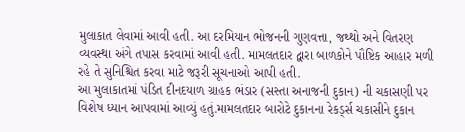મુલાકાત લેવામાં આવી હતી. આ દરમિયાન ભોજનની ગુણવત્તા, જથ્થો અને વિતરણ વ્યવસ્થા અંગે તપાસ કરવામાં આવી હતી. મામલતદાર દ્વારા બાળકોને પૌષ્ટિક આહાર મળી રહે તે સુનિશ્ચિત કરવા માટે જરૂરી સૂચનાઓ આપી હતી.
આ મુલાકાતમાં પંડિત દીનદયાળ ગ્રાહક ભંડાર (સસ્તા અનાજની દુકાન) ની ચકાસણી પર વિશેષ ધ્યાન આપવામાં આવ્યું હતું.મામલતદાર બારોટે દુકાનના રેકર્ડ્સ ચકાસીને દુકાન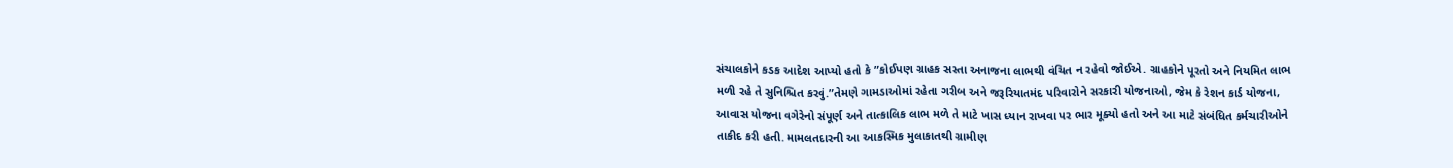સંચાલકોને કડક આદેશ આપ્યો હતો કે ”કોઈપણ ગ્રાહક સસ્તા અનાજના લાભથી વંચિત ન રહેવો જોઈએ. ગ્રાહકોને પૂરતો અને નિયમિત લાભ મળી રહે તે સુનિશ્ચિત કરવું.”તેમણે ગામડાઓમાં રહેતા ગરીબ અને જરૂરિયાતમંદ પરિવારોને સરકારી યોજનાઓ, જેમ કે રેશન કાર્ડ યોજના, આવાસ યોજના વગેરેનો સંપૂર્ણ અને તાત્કાલિક લાભ મળે તે માટે ખાસ ધ્યાન રાખવા પર ભાર મૂક્યો હતો અને આ માટે સંબંધિત કર્મચારીઓને તાકીદ કરી હતી. મામલતદારની આ આકસ્મિક મુલાકાતથી ગ્રામીણ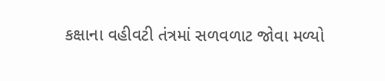કક્ષાના વહીવટી તંત્રમાં સળવળાટ જોવા મળ્યો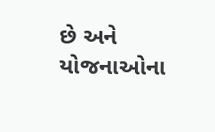છે અને યોજનાઓના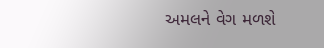અમલને વેગ મળશે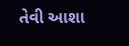તેવી આશા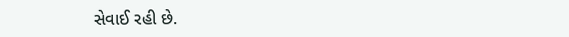સેવાઈ રહી છે.